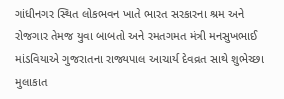ગાંધીનગર સ્થિત લોકભવન ખાતે ભારત સરકારના શ્રમ અને રોજગાર તેમજ યુવા બાબતો અને રમતગમત મંત્રી મનસુખભાઈ માંડવિયાએ ગુજરાતના રાજ્યપાલ આચાર્ય દેવવ્રત સાથે શુભેચ્છા મુલાકાત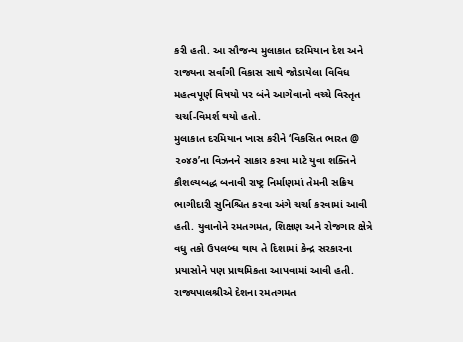કરી હતી. આ સૌજન્ય મુલાકાત દરમિયાન દેશ અને રાજ્યના સર્વાંગી વિકાસ સાથે જોડાયેલા વિવિધ મહત્વપૂર્ણ વિષયો પર બંને આગેવાનો વચ્ચે વિસ્તૃત ચર્ચા-વિમર્શ થયો હતો.
મુલાકાત દરમિયાન ખાસ કરીને ‘વિકસિત ભારત @ ૨૦૪૭’ના વિઝનને સાકાર કરવા માટે યુવા શક્તિને કૌશલ્યબદ્ધ બનાવી રાષ્ટ્ર નિર્માણમાં તેમની સક્રિય ભાગીદારી સુનિશ્ચિત કરવા અંગે ચર્ચા કરવામાં આવી હતી. યુવાનોને રમતગમત, શિક્ષણ અને રોજગાર ક્ષેત્રે વધુ તકો ઉપલબ્ધ થાય તે દિશામાં કેન્દ્ર સરકારના પ્રયાસોને પણ પ્રાથમિકતા આપવામાં આવી હતી.
રાજ્યપાલશ્રીએ દેશના રમતગમત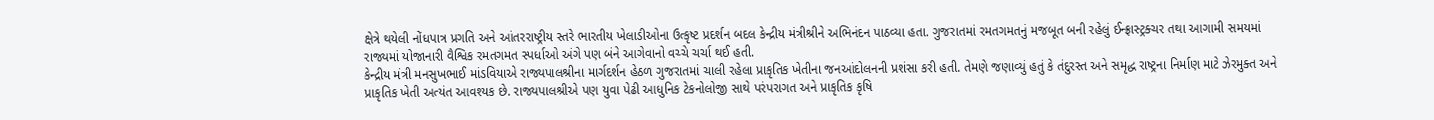ક્ષેત્રે થયેલી નોંધપાત્ર પ્રગતિ અને આંતરરાષ્ટ્રીય સ્તરે ભારતીય ખેલાડીઓના ઉત્કૃષ્ટ પ્રદર્શન બદલ કેન્દ્રીય મંત્રીશ્રીને અભિનંદન પાઠવ્યા હતા. ગુજરાતમાં રમતગમતનું મજબૂત બની રહેલું ઈન્ફ્રાસ્ટ્રક્ચર તથા આગામી સમયમાં રાજ્યમાં યોજાનારી વૈશ્વિક રમતગમત સ્પર્ધાઓ અંગે પણ બંને આગેવાનો વચ્ચે ચર્ચા થઈ હતી.
કેન્દ્રીય મંત્રી મનસુખભાઈ માંડવિયાએ રાજ્યપાલશ્રીના માર્ગદર્શન હેઠળ ગુજરાતમાં ચાલી રહેલા પ્રાકૃતિક ખેતીના જનઆંદોલનની પ્રશંસા કરી હતી. તેમણે જણાવ્યું હતું કે તંદુરસ્ત અને સમૃદ્ધ રાષ્ટ્રના નિર્માણ માટે ઝેરમુક્ત અને પ્રાકૃતિક ખેતી અત્યંત આવશ્યક છે. રાજ્યપાલશ્રીએ પણ યુવા પેઢી આધુનિક ટેકનોલોજી સાથે પરંપરાગત અને પ્રાકૃતિક કૃષિ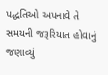પદ્ધતિઓ અપનાવે તે સમયની જરૂરિયાત હોવાનું જણાવ્યું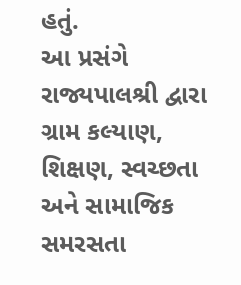હતું.
આ પ્રસંગે રાજ્યપાલશ્રી દ્વારા ગ્રામ કલ્યાણ, શિક્ષણ, સ્વચ્છતા અને સામાજિક સમરસતા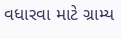વધારવા માટે ગ્રામ્ય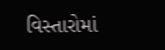વિસ્તારોમાં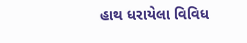હાથ ધરાયેલા વિવિધ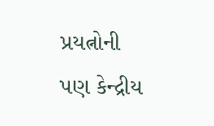પ્રયત્નોની પણ કેન્દ્રીય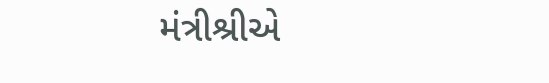મંત્રીશ્રીએ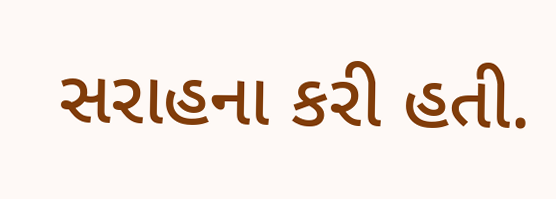સરાહના કરી હતી.